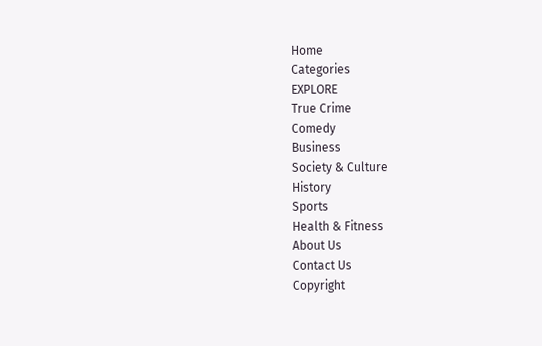Home
Categories
EXPLORE
True Crime
Comedy
Business
Society & Culture
History
Sports
Health & Fitness
About Us
Contact Us
Copyright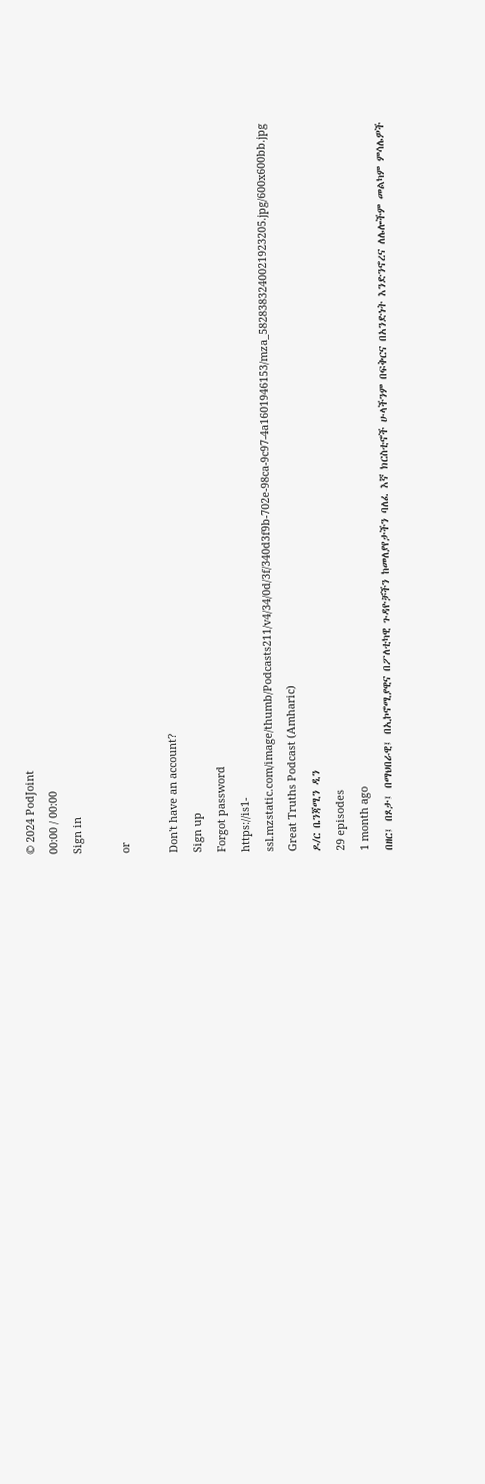© 2024 PodJoint
00:00 / 00:00
Sign in

or

Don't have an account?
Sign up
Forgot password
https://is1-ssl.mzstatic.com/image/thumb/Podcasts211/v4/34/0d/3f/340d3f9b-702e-98ca-9c97-4a1601946153/mza_5828383240021923205.jpg/600x600bb.jpg
Great Truths Podcast (Amharic)
ዶ/ር ቤንጃሚን ዲን
29 episodes
1 month ago
በዘር፤ በጾታ፤ በማህበራዊ፤ በኢኮኖሚያዊና በፖለቲካዊ ጉዳዮቻችን ከመለያየታችን ባለፈ እኛ ክርስቲኖች ሁላችንም በፍቅርና በአንድነት እንድንኖረና ለሌሎችም መልካም ምሳሌዎች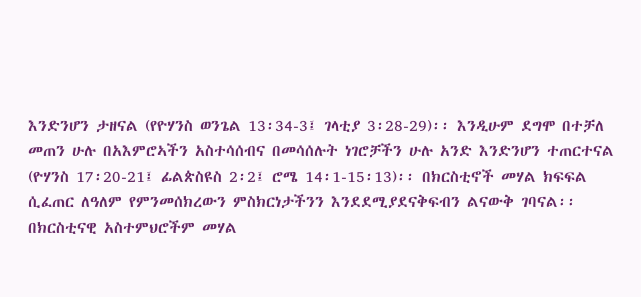እንድንሆን ታዘናል (የዮሃንስ ወንጌል 13፡34-3፤ ገላቲያ 3፡28-29)፡፡ እንዲሁም ደግሞ በተቻለ መጠን ሁሉ በአእምሮኣችን አስተሳሰብና በመሳሰሉት ነገሮቻችን ሁሉ አንድ እንድንሆን ተጠርተናል (ዮሃንስ 17፡20-21፤ ፊልጵስዩስ 2፡2፤ ሮሜ 14፡1-15፡13)፡፡ በክርስቲኖች መሃል ክፍፍል ሲፈጠር ለዓለም የምንመሰክረውን ምስክርነታችንን እንደደሚያደናቅፍብን ልናውቅ ገባናል፡፡ በክርስቲናዊ አስተምህሮችም መሃል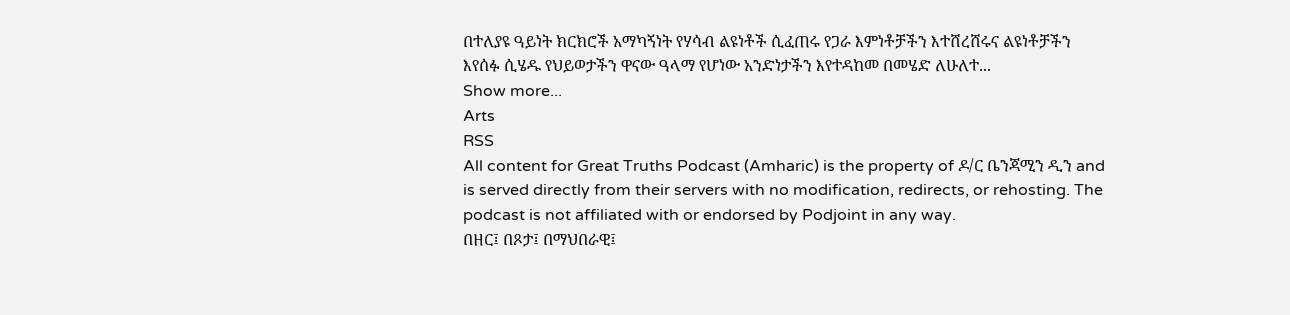በተለያዩ ዓይነት ክርክሮች አማካኝነት የሃሳብ ልዩነቶች ሲፈጠሩ የጋራ እምነቶቻችን እተሸረሸሩና ልዩነቶቻችን እየሰፉ ሲሄዱ የህይወታችን ዋናው ዓላማ የሆነው አንድነታችን እየተዳከመ በመሄድ ለሁለተ...
Show more...
Arts
RSS
All content for Great Truths Podcast (Amharic) is the property of ዶ/ር ቤንጃሚን ዲን and is served directly from their servers with no modification, redirects, or rehosting. The podcast is not affiliated with or endorsed by Podjoint in any way.
በዘር፤ በጾታ፤ በማህበራዊ፤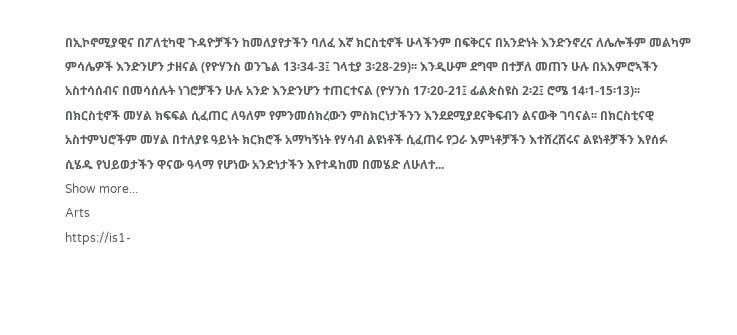በኢኮኖሚያዊና በፖለቲካዊ ጉዳዮቻችን ከመለያየታችን ባለፈ እኛ ክርስቲኖች ሁላችንም በፍቅርና በአንድነት እንድንኖረና ለሌሎችም መልካም ምሳሌዎች እንድንሆን ታዘናል (የዮሃንስ ወንጌል 13፡34-3፤ ገላቲያ 3፡28-29)፡፡ እንዲሁም ደግሞ በተቻለ መጠን ሁሉ በአእምሮኣችን አስተሳሰብና በመሳሰሉት ነገሮቻችን ሁሉ አንድ እንድንሆን ተጠርተናል (ዮሃንስ 17፡20-21፤ ፊልጵስዩስ 2፡2፤ ሮሜ 14፡1-15፡13)፡፡ በክርስቲኖች መሃል ክፍፍል ሲፈጠር ለዓለም የምንመሰክረውን ምስክርነታችንን እንደደሚያደናቅፍብን ልናውቅ ገባናል፡፡ በክርስቲናዊ አስተምህሮችም መሃል በተለያዩ ዓይነት ክርክሮች አማካኝነት የሃሳብ ልዩነቶች ሲፈጠሩ የጋራ እምነቶቻችን እተሸረሸሩና ልዩነቶቻችን እየሰፉ ሲሄዱ የህይወታችን ዋናው ዓላማ የሆነው አንድነታችን እየተዳከመ በመሄድ ለሁለተ...
Show more...
Arts
https://is1-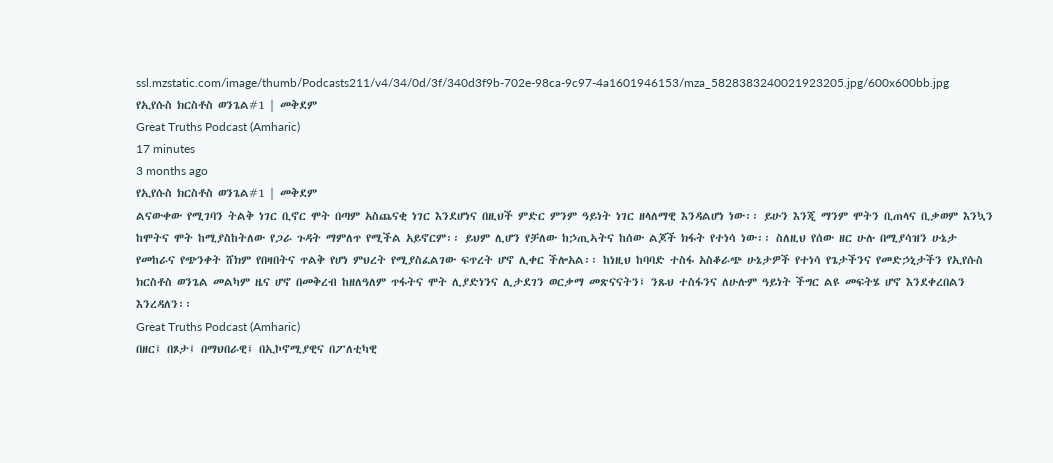ssl.mzstatic.com/image/thumb/Podcasts211/v4/34/0d/3f/340d3f9b-702e-98ca-9c97-4a1601946153/mza_5828383240021923205.jpg/600x600bb.jpg
የኢየሱስ ክርስቶስ ወንጌል#1 | መቅደም
Great Truths Podcast (Amharic)
17 minutes
3 months ago
የኢየሱስ ክርስቶስ ወንጌል#1 | መቅደም
ልናውቀው የሚገባን ትልቅ ነገር ቢኖር ሞት በጣም አስጨናቂ ነገር እንደሆነና በዚህች ምድር ምንም ዓይነት ነገር ዘላለማዊ እንዳልሆነ ነው፡፡ ይሁን እንጂ ማንም ሞትን ቢጠላና ቢቃወም እንኳን ከሞትና ሞት ከሚያስከትለው የጋራ ጉዳት ማምለጥ የሚችል አይኖርም፡፡ ይህም ሊሆን የቻለው ከኃጢኣትና ከሰው ልጆች ክፋት የተነሳ ነው፡፡ ስለዚህ የሰው ዘር ሁሉ በሚያሳዝን ሁኔታ የመከራና የጭንቀት ሸክም የበዛበትና ጥልቅ የሆነ ምህረት የሚያስፈልገው ፍጥረት ሆኖ ሊቀር ችሎአል፡፡ ከነዚህ ከባባድ ተስፋ አስቆራጭ ሁኔታዎች የተነሳ የጌታችንና የመድኃኒታችን የኢየሱስ ክርስቶስ ወንጌል መልካም ዜና ሆኖ በመቅረብ ከዘለዓለም ጥፋትና ሞት ሊያድነንና ሊታደገን ወርቃማ መጽናናትን፤ ንጹህ ተስፋንና ለሁሉም ዓይነት ችግር ልዩ መፍትሄ ሆኖ እንደቀረበልን እንረዳለን፡፡
Great Truths Podcast (Amharic)
በዘር፤ በጾታ፤ በማህበራዊ፤ በኢኮኖሚያዊና በፖለቲካዊ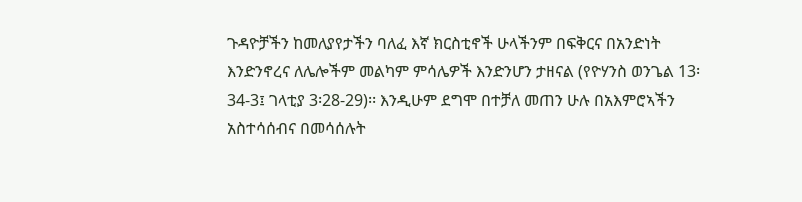ጉዳዮቻችን ከመለያየታችን ባለፈ እኛ ክርስቲኖች ሁላችንም በፍቅርና በአንድነት እንድንኖረና ለሌሎችም መልካም ምሳሌዎች እንድንሆን ታዘናል (የዮሃንስ ወንጌል 13፡34-3፤ ገላቲያ 3፡28-29)፡፡ እንዲሁም ደግሞ በተቻለ መጠን ሁሉ በአእምሮኣችን አስተሳሰብና በመሳሰሉት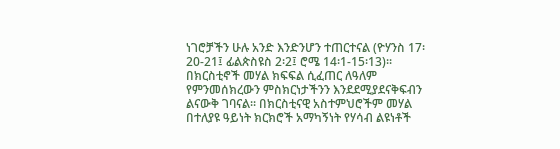ነገሮቻችን ሁሉ አንድ እንድንሆን ተጠርተናል (ዮሃንስ 17፡20-21፤ ፊልጵስዩስ 2፡2፤ ሮሜ 14፡1-15፡13)፡፡ በክርስቲኖች መሃል ክፍፍል ሲፈጠር ለዓለም የምንመሰክረውን ምስክርነታችንን እንደደሚያደናቅፍብን ልናውቅ ገባናል፡፡ በክርስቲናዊ አስተምህሮችም መሃል በተለያዩ ዓይነት ክርክሮች አማካኝነት የሃሳብ ልዩነቶች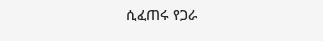ሲፈጠሩ የጋራ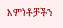እምነቶቻችን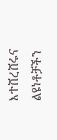እተሸረሸሩና ልዩነቶቻችን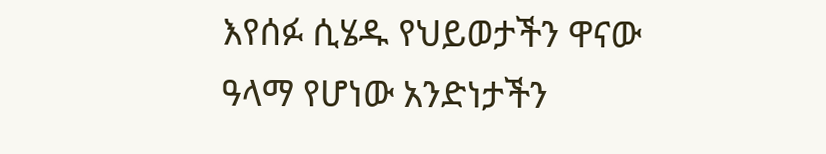እየሰፉ ሲሄዱ የህይወታችን ዋናው ዓላማ የሆነው አንድነታችን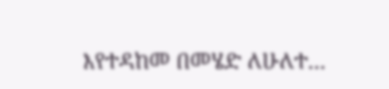እየተዳከመ በመሄድ ለሁለተ...